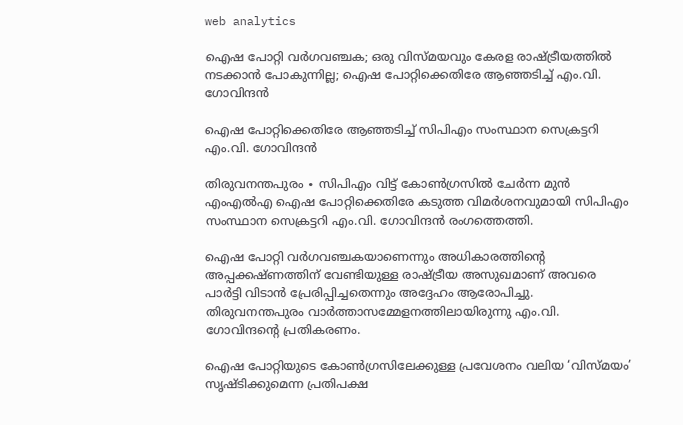web analytics

ഐഷ പോറ്റി വർഗവഞ്ചക; ഒരു വിസ്മയവും കേരള രാഷ്ട്രീയത്തിൽ നടക്കാൻ പോകുന്നില്ല; ഐഷ പോറ്റിക്കെതിരേ ആഞ്ഞടിച്ച് എം.വി. ഗോവിന്ദൻ

ഐഷ പോറ്റിക്കെതിരേ ആഞ്ഞടിച്ച് സിപിഎം സംസ്ഥാന സെക്രട്ടറി എം.വി. ഗോവിന്ദൻ

തിരുവനന്തപുരം ∙ സിപിഎം വിട്ട് കോൺഗ്രസിൽ ചേർന്ന മുൻ എംഎൽഎ ഐഷ പോറ്റിക്കെതിരേ കടുത്ത വിമർശനവുമായി സിപിഎം സംസ്ഥാന സെക്രട്ടറി എം.വി. ഗോവിന്ദൻ രംഗത്തെത്തി.

ഐഷ പോറ്റി വർഗവഞ്ചകയാണെന്നും അധികാരത്തിന്റെ അപ്പക്കഷ്ണത്തിന് വേണ്ടിയുള്ള രാഷ്ട്രീയ അസുഖമാണ് അവരെ പാർട്ടി വിടാൻ പ്രേരിപ്പിച്ചതെന്നും അദ്ദേഹം ആരോപിച്ചു. തിരുവനന്തപുരം വാർത്താസമ്മേളനത്തിലായിരുന്നു എം.വി. ഗോവിന്ദന്റെ പ്രതികരണം.

ഐഷ പോറ്റിയുടെ കോൺഗ്രസിലേക്കുള്ള പ്രവേശനം വലിയ ‘വിസ്മയം’ സൃഷ്ടിക്കുമെന്ന പ്രതിപക്ഷ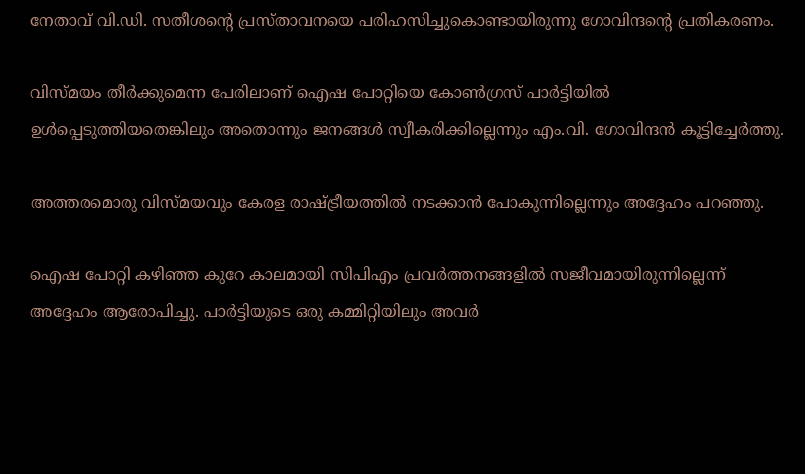നേതാവ് വി.ഡി. സതീശന്റെ പ്രസ്താവനയെ പരിഹസിച്ചുകൊണ്ടായിരുന്നു ഗോവിന്ദന്റെ പ്രതികരണം.

വിസ്മയം തീർക്കുമെന്ന പേരിലാണ് ഐഷ പോറ്റിയെ കോൺഗ്രസ് പാർട്ടിയിൽ ഉൾപ്പെടുത്തിയതെങ്കിലും അതൊന്നും ജനങ്ങൾ സ്വീകരിക്കില്ലെന്നും എം.വി. ഗോവിന്ദൻ കൂട്ടിച്ചേർത്തു.

അത്തരമൊരു വിസ്മയവും കേരള രാഷ്ട്രീയത്തിൽ നടക്കാൻ പോകുന്നില്ലെന്നും അദ്ദേഹം പറഞ്ഞു.

ഐഷ പോറ്റി കഴിഞ്ഞ കുറേ കാലമായി സിപിഎം പ്രവർത്തനങ്ങളിൽ സജീവമായിരുന്നില്ലെന്ന് അദ്ദേഹം ആരോപിച്ചു. പാർട്ടിയുടെ ഒരു കമ്മിറ്റിയിലും അവർ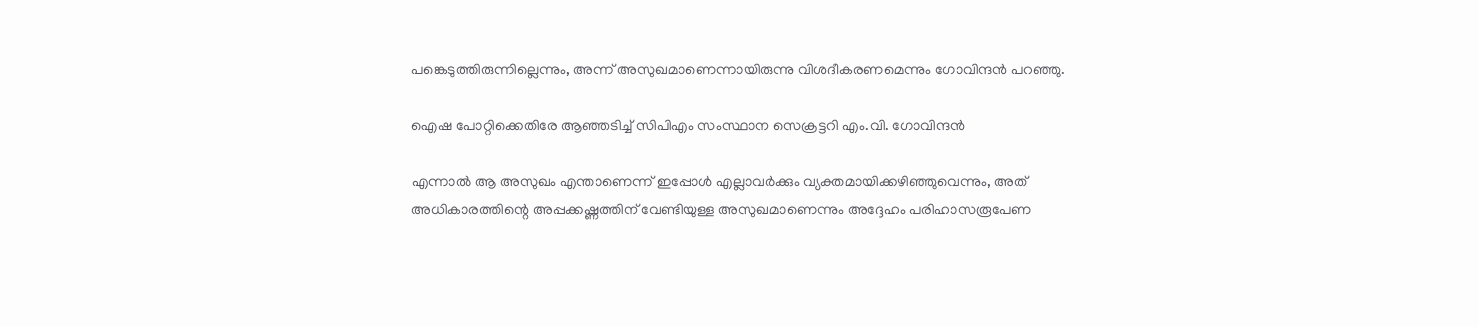പങ്കെടുത്തിരുന്നില്ലെന്നും, അന്ന് അസുഖമാണെന്നായിരുന്നു വിശദീകരണമെന്നും ഗോവിന്ദൻ പറഞ്ഞു.

ഐഷ പോറ്റിക്കെതിരേ ആഞ്ഞടിച്ച് സിപിഎം സംസ്ഥാന സെക്രട്ടറി എം.വി. ഗോവിന്ദൻ

എന്നാൽ ആ അസുഖം എന്താണെന്ന് ഇപ്പോൾ എല്ലാവർക്കും വ്യക്തമായിക്കഴിഞ്ഞുവെന്നും, അത് അധികാരത്തിന്റെ അപ്പക്കഷ്ണത്തിന് വേണ്ടിയുള്ള അസുഖമാണെന്നും അദ്ദേഹം പരിഹാസരൂപേണ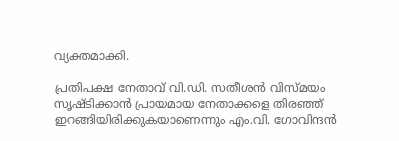വ്യക്തമാക്കി.

പ്രതിപക്ഷ നേതാവ് വി.ഡി. സതീശൻ വിസ്മയം സൃഷ്ടിക്കാൻ പ്രായമായ നേതാക്കളെ തിരഞ്ഞ് ഇറങ്ങിയിരിക്കുകയാണെന്നും എം.വി. ഗോവിന്ദൻ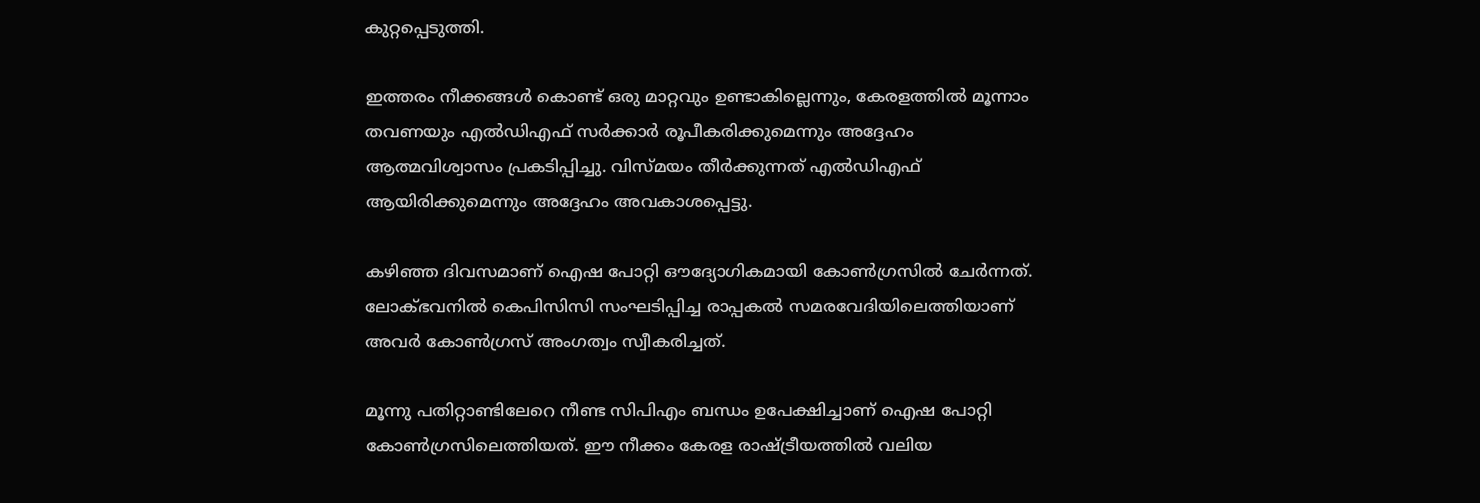കുറ്റപ്പെടുത്തി.

ഇത്തരം നീക്കങ്ങൾ കൊണ്ട് ഒരു മാറ്റവും ഉണ്ടാകില്ലെന്നും, കേരളത്തിൽ മൂന്നാം തവണയും എൽഡിഎഫ് സർക്കാർ രൂപീകരിക്കുമെന്നും അദ്ദേഹം ആത്മവിശ്വാസം പ്രകടിപ്പിച്ചു. വിസ്മയം തീർക്കുന്നത് എൽഡിഎഫ് ആയിരിക്കുമെന്നും അദ്ദേഹം അവകാശപ്പെട്ടു.

കഴിഞ്ഞ ദിവസമാണ് ഐഷ പോറ്റി ഔദ്യോഗികമായി കോൺഗ്രസിൽ ചേർന്നത്. ലോക്ഭവനിൽ കെപിസിസി സംഘടിപ്പിച്ച രാപ്പകൽ സമരവേദിയിലെത്തിയാണ് അവർ കോൺഗ്രസ് അംഗത്വം സ്വീകരിച്ചത്.

മൂന്നു പതിറ്റാണ്ടിലേറെ നീണ്ട സിപിഎം ബന്ധം ഉപേക്ഷിച്ചാണ് ഐഷ പോറ്റി കോൺഗ്രസിലെത്തിയത്. ഈ നീക്കം കേരള രാഷ്ട്രീയത്തിൽ വലിയ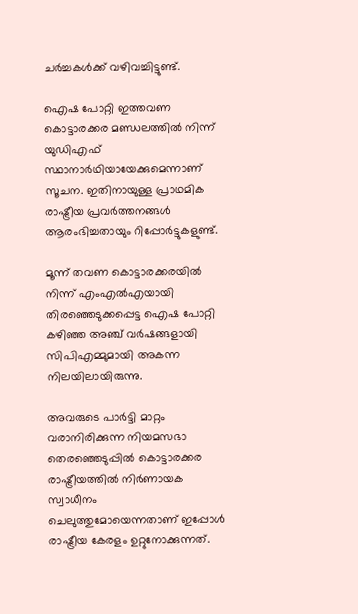ചർച്ചകൾക്ക് വഴിവച്ചിട്ടുണ്ട്.

ഐഷ പോറ്റി ഇത്തവണ കൊട്ടാരക്കര മണ്ഡലത്തിൽ നിന്ന് യുഡിഎഫ് സ്ഥാനാർഥിയായേക്കുമെന്നാണ് സൂചന. ഇതിനായുള്ള പ്രാഥമിക രാഷ്ട്രീയ പ്രവർത്തനങ്ങൾ ആരംഭിച്ചതായും റിപ്പോർട്ടുകളുണ്ട്.

മൂന്ന് തവണ കൊട്ടാരക്കരയിൽ നിന്ന് എംഎൽഎയായി തിരഞ്ഞെടുക്കപ്പെട്ട ഐഷ പോറ്റി കഴിഞ്ഞ അഞ്ച് വർഷങ്ങളായി സിപിഎമ്മുമായി അകന്ന നിലയിലായിരുന്നു.

അവരുടെ പാർട്ടി മാറ്റം വരാനിരിക്കുന്ന നിയമസഭാ തെരഞ്ഞെടുപ്പിൽ കൊട്ടാരക്കര രാഷ്ട്രീയത്തിൽ നിർണായക സ്വാധീനം ചെലുത്തുമോയെന്നതാണ് ഇപ്പോൾ രാഷ്ട്രീയ കേരളം ഉറ്റുനോക്കുന്നത്.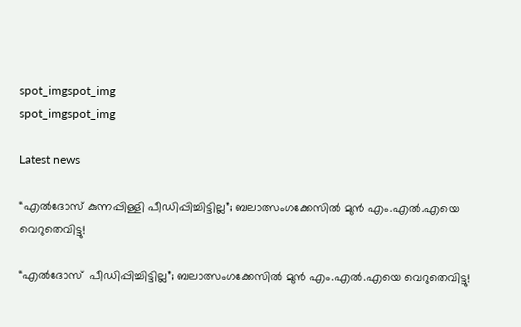spot_imgspot_img
spot_imgspot_img

Latest news

“എൽദോസ് കുന്നപ്പിള്ളി പീഡിപ്പിച്ചിട്ടില്ല”; ബലാത്സംഗക്കേസിൽ മുൻ എം.എൽ.എയെ വെറുതെവിട്ടു!

“എൽദോസ്  പീഡിപ്പിച്ചിട്ടില്ല”; ബലാത്സംഗക്കേസിൽ മുൻ എം.എൽ.എയെ വെറുതെവിട്ടു!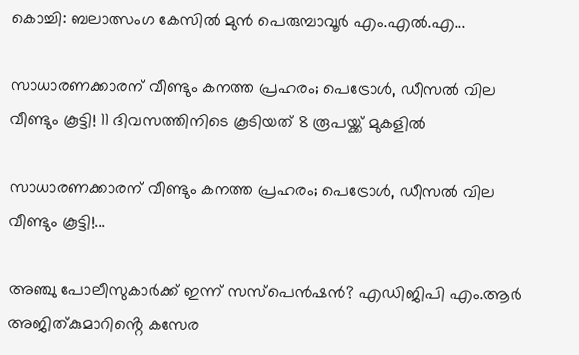കൊച്ചി: ബലാത്സംഗ കേസിൽ മുൻ പെരുമ്പാവൂർ എം.എൽ.എ...

സാധാരണക്കാരന് വീണ്ടും കനത്ത പ്രഹരം; പെട്രോൾ, ഡീസൽ വില വീണ്ടും കൂട്ടി! 11 ദിവസത്തിനിടെ കൂടിയത് 8 രൂപയ്ക്ക് മുകളിൽ

സാധാരണക്കാരന് വീണ്ടും കനത്ത പ്രഹരം; പെട്രോൾ, ഡീസൽ വില വീണ്ടും കൂട്ടി!...

അഞ്ചു പോലീസുകാർക്ക് ഇന്ന് സസ്‌പെൻഷൻ? എഡിജിപി എം.ആർ അജിത്കുമാറിൻ്റെ കസേര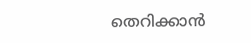തെറിക്കാൻ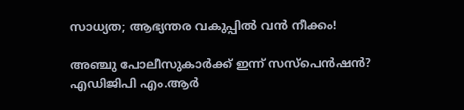സാധ്യത; ആഭ്യന്തര വകുപ്പിൽ വൻ നീക്കം!

അഞ്ചു പോലീസുകാർക്ക് ഇന്ന് സസ്‌പെൻഷൻ? എഡിജിപി എം.ആർ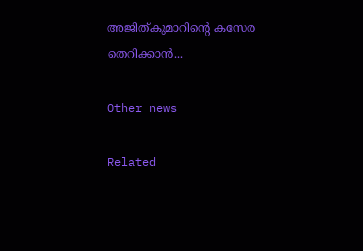അജിത്കുമാറിൻ്റെ കസേര തെറിക്കാൻ...

Other news

Related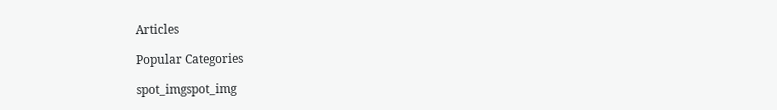Articles

Popular Categories

spot_imgspot_img